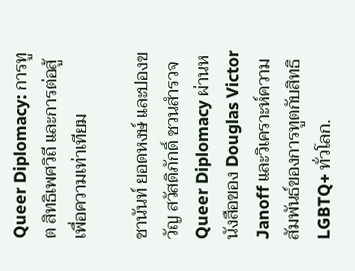Queer Diplomacy: การทูต สิทธิเพศวิถี และการต่อสู้เพื่อความเท่าเทียม

ชานันท์ ยอดหงษ์ และปองขวัญ สวัสดิภักดิ์ ชวนสำรวจ Queer Diplomacy ผ่านหนังสือของ Douglas Victor Janoff และวิเคราะห์ความสัมพันธ์ของการทูตกับสิทธิ LGBTQ+ ทั่วโลก.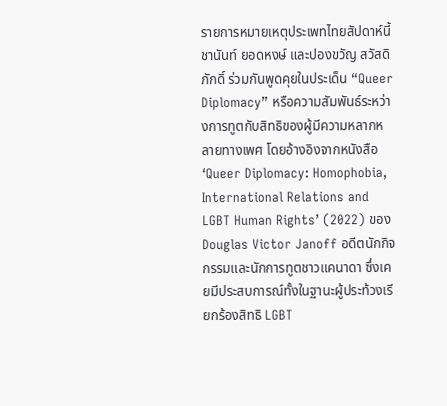รายการหมายเหตุประเพทไทยสัปดาห์นี้ ชานันท์ ยอดหงษ์ และปองขวัญ สวัสดิภักดิ์ ร่วมกันพูดคุยในประเด็น “Queer Diplomacy” หรือความสัมพันธ์ระหว่างการทูตกับสิทธิของผู้มีความหลากหลายทางเพศ โดยอ้างอิงจากหนังสือ ‘Queer Diplomacy: Homophobia, International Relations and LGBT Human Rights’ (2022) ของ Douglas Victor Janoff อดีตนักกิจกรรมและนักการทูตชาวแคนาดา ซึ่งเคยมีประสบการณ์ทั้งในฐานะผู้ประท้วงเรียกร้องสิทธิ LGBT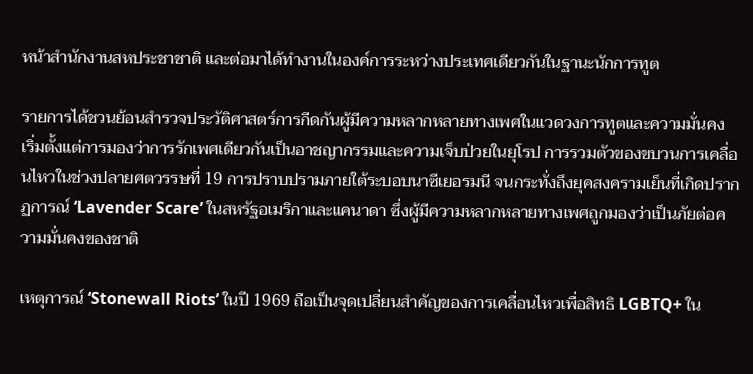หน้าสำนักงานสหประชาชาติ และต่อมาได้ทำงานในองค์การระหว่างประเทศเดียวกันในฐานะนักการทูต

รายการได้ชวนย้อนสำรวจประวัติศาสตร์การกีดกันผู้มีความหลากหลายทางเพศในแวดวงการทูตและความมั่นคง เริ่มตั้งแต่การมองว่าการรักเพศเดียวกันเป็นอาชญากรรมและความเจ็บป่วยในยุโรป การรวมตัวของขบวนการเคลื่อนไหวในช่วงปลายศตวรรษที่ 19 การปราบปรามภายใต้ระบอบนาซีเยอรมนี จนกระทั่งถึงยุคสงครามเย็นที่เกิดปรากฏการณ์ ‘Lavender Scare’ ในสหรัฐอเมริกาและแคนาดา ซึ่งผู้มีความหลากหลายทางเพศถูกมองว่าเป็นภัยต่อความมั่นคงของชาติ

เหตุการณ์ ‘Stonewall Riots’ ในปี 1969 ถือเป็นจุดเปลี่ยนสำคัญของการเคลื่อนไหวเพื่อสิทธิ LGBTQ+ ใน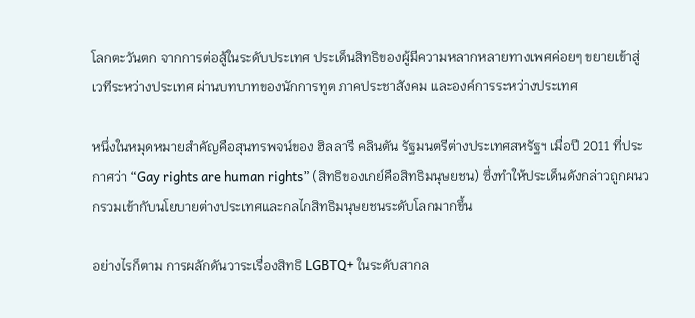โลกตะวันตก จากการต่อสู้ในระดับประเทศ ประเด็นสิทธิของผู้มีความหลากหลายทางเพศค่อยๆ ขยายเข้าสู่เวทีระหว่างประเทศ ผ่านบทบาทของนักการทูต ภาคประชาสังคม และองค์การระหว่างประเทศ

หนึ่งในหมุดหมายสำคัญคือสุนทรพจน์ของ ฮิลลารี คลินตัน รัฐมนตรีต่างประเทศสหรัฐฯ เมื่อปี 2011 ที่ประกาศว่า “Gay rights are human rights” (สิทธิของเกย์คือสิทธิมนุษยชน) ซึ่งทำให้ประเด็นดังกล่าวถูกผนวกรวมเข้ากับนโยบายต่างประเทศและกลไกสิทธิมนุษยชนระดับโลกมากขึ้น

อย่างไรก็ตาม การผลักดันวาระเรื่องสิทธิ LGBTQ+ ในระดับสากล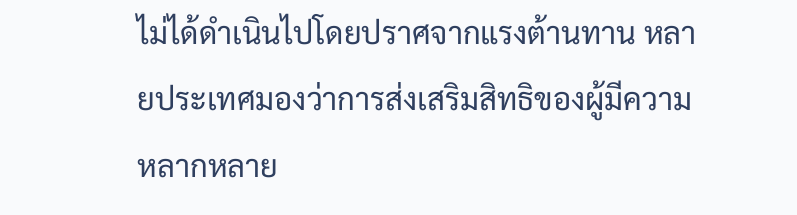ไม่ได้ดำเนินไปโดยปราศจากแรงต้านทาน หลายประเทศมองว่าการส่งเสริมสิทธิของผู้มีความหลากหลาย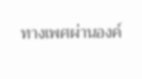ทางเพศผ่านองค์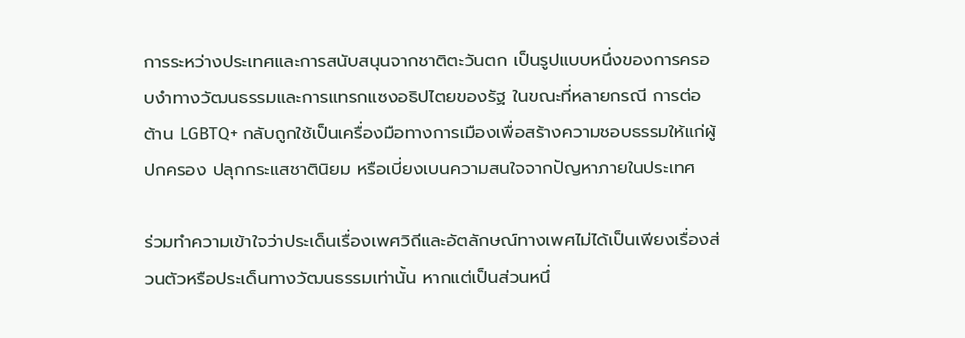การระหว่างประเทศและการสนับสนุนจากชาติตะวันตก เป็นรูปแบบหนึ่งของการครอบงำทางวัฒนธรรมและการแทรกแซงอธิปไตยของรัฐ ในขณะที่หลายกรณี การต่อต้าน LGBTQ+ กลับถูกใช้เป็นเครื่องมือทางการเมืองเพื่อสร้างความชอบธรรมให้แก่ผู้ปกครอง ปลุกกระแสชาตินิยม หรือเบี่ยงเบนความสนใจจากปัญหาภายในประเทศ

ร่วมทำความเข้าใจว่าประเด็นเรื่องเพศวิถีและอัตลักษณ์ทางเพศไม่ได้เป็นเพียงเรื่องส่วนตัวหรือประเด็นทางวัฒนธรรมเท่านั้น หากแต่เป็นส่วนหนึ่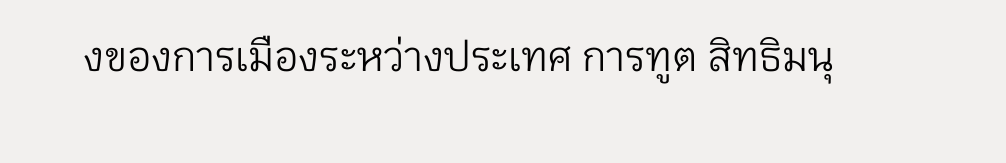งของการเมืองระหว่างประเทศ การทูต สิทธิมนุ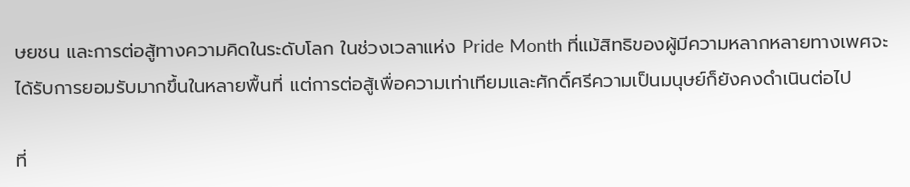ษยชน และการต่อสู้ทางความคิดในระดับโลก ในช่วงเวลาแห่ง Pride Month ที่แม้สิทธิของผู้มีความหลากหลายทางเพศจะได้รับการยอมรับมากขึ้นในหลายพื้นที่ แต่การต่อสู้เพื่อความเท่าเทียมและศักดิ์ศรีความเป็นมนุษย์ก็ยังคงดำเนินต่อไป

ที่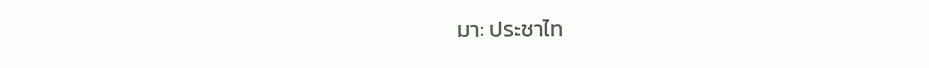มา: ประชาไท